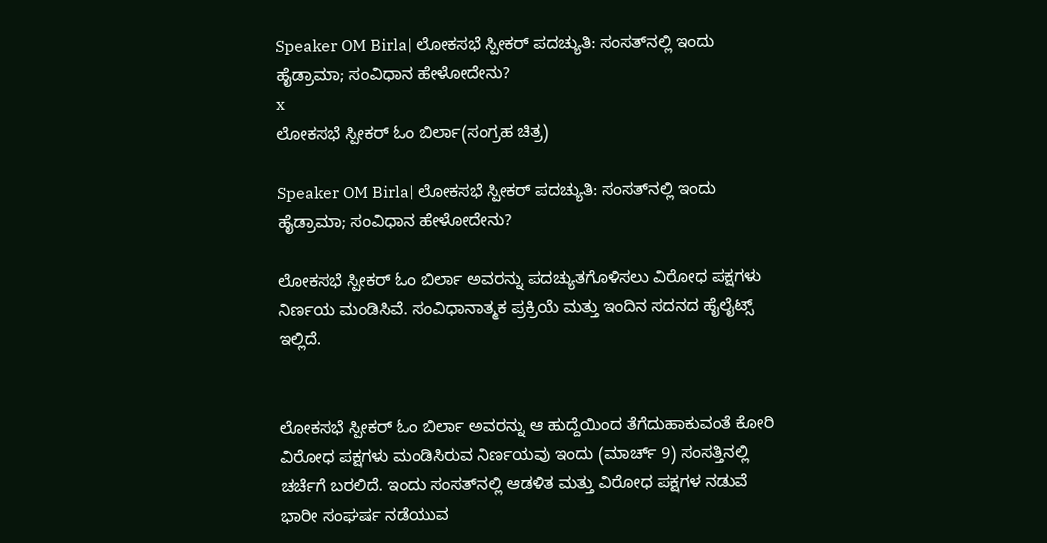Speaker OM Birla| ಲೋಕಸಭೆ ಸ್ಪೀಕರ್ ಪದಚ್ಯುತಿ: ಸಂಸತ್‌ನಲ್ಲಿ ಇಂದು ಹೈಡ್ರಾಮಾ; ಸಂವಿಧಾನ ಹೇಳೋದೇನು?
x
ಲೋಕಸಭೆ ಸ್ಪೀಕರ್‌ ಓಂ ಬಿರ್ಲಾ(ಸಂಗ್ರಹ ಚಿತ್ರ)

Speaker OM Birla| ಲೋಕಸಭೆ ಸ್ಪೀಕರ್ ಪದಚ್ಯುತಿ: ಸಂಸತ್‌ನಲ್ಲಿ ಇಂದು ಹೈಡ್ರಾಮಾ; ಸಂವಿಧಾನ ಹೇಳೋದೇನು?

ಲೋಕಸಭೆ ಸ್ಪೀಕರ್ ಓಂ ಬಿರ್ಲಾ ಅವರನ್ನು ಪದಚ್ಯುತಗೊಳಿಸಲು ವಿರೋಧ ಪಕ್ಷಗಳು ನಿರ್ಣಯ ಮಂಡಿಸಿವೆ. ಸಂವಿಧಾನಾತ್ಮಕ ಪ್ರಕ್ರಿಯೆ ಮತ್ತು ಇಂದಿನ ಸದನದ ಹೈಲೈಟ್ಸ್ ಇಲ್ಲಿದೆ.


ಲೋಕಸಭೆ ಸ್ಪೀಕರ್ ಓಂ ಬಿರ್ಲಾ ಅವರನ್ನು ಆ ಹುದ್ದೆಯಿಂದ ತೆಗೆದುಹಾಕುವಂತೆ ಕೋರಿ ವಿರೋಧ ಪಕ್ಷಗಳು ಮಂಡಿಸಿರುವ ನಿರ್ಣಯವು ಇಂದು (ಮಾರ್ಚ್ 9) ಸಂಸತ್ತಿನಲ್ಲಿ ಚರ್ಚೆಗೆ ಬರಲಿದೆ. ಇಂದು ಸಂಸತ್‌ನಲ್ಲಿ ಆಡಳಿತ ಮತ್ತು ವಿರೋಧ ಪಕ್ಷಗಳ ನಡುವೆ ಭಾರೀ ಸಂಘರ್ಷ ನಡೆಯುವ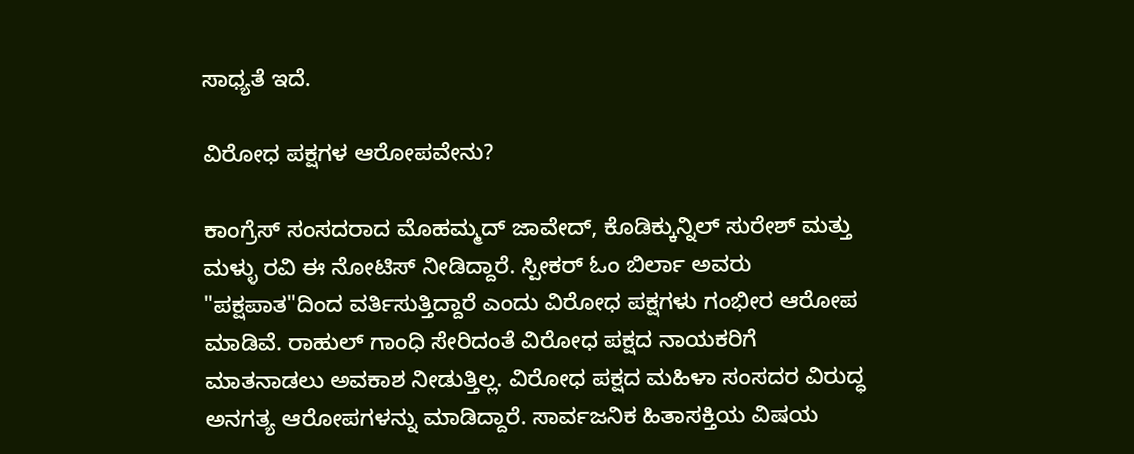ಸಾಧ್ಯತೆ ಇದೆ.

ವಿರೋಧ ಪಕ್ಷಗಳ ಆರೋಪವೇನು?

ಕಾಂಗ್ರೆಸ್ ಸಂಸದರಾದ ಮೊಹಮ್ಮದ್ ಜಾವೇದ್, ಕೊಡಿಕ್ಕುನ್ನಿಲ್ ಸುರೇಶ್ ಮತ್ತು ಮಳ್ಳು ರವಿ ಈ ನೋಟಿಸ್ ನೀಡಿದ್ದಾರೆ. ಸ್ಪೀಕರ್ ಓಂ ಬಿರ್ಲಾ ಅವರು "ಪಕ್ಷಪಾತ"ದಿಂದ ವರ್ತಿಸುತ್ತಿದ್ದಾರೆ ಎಂದು ವಿರೋಧ ಪಕ್ಷಗಳು ಗಂಭೀರ ಆರೋಪ ಮಾಡಿವೆ. ರಾಹುಲ್ ಗಾಂಧಿ ಸೇರಿದಂತೆ ವಿರೋಧ ಪಕ್ಷದ ನಾಯಕರಿಗೆ ಮಾತನಾಡಲು ಅವಕಾಶ ನೀಡುತ್ತಿಲ್ಲ. ವಿರೋಧ ಪಕ್ಷದ ಮಹಿಳಾ ಸಂಸದರ ವಿರುದ್ಧ ಅನಗತ್ಯ ಆರೋಪಗಳನ್ನು ಮಾಡಿದ್ದಾರೆ. ಸಾರ್ವಜನಿಕ ಹಿತಾಸಕ್ತಿಯ ವಿಷಯ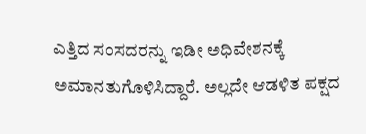ಎತ್ತಿದ ಸಂಸದರನ್ನು ಇಡೀ ಅಧಿವೇಶನಕ್ಕೆ ಅಮಾನತುಗೊಳಿಸಿದ್ದಾರೆ. ಅಲ್ಲದೇ ಆಡಳಿತ ಪಕ್ಷದ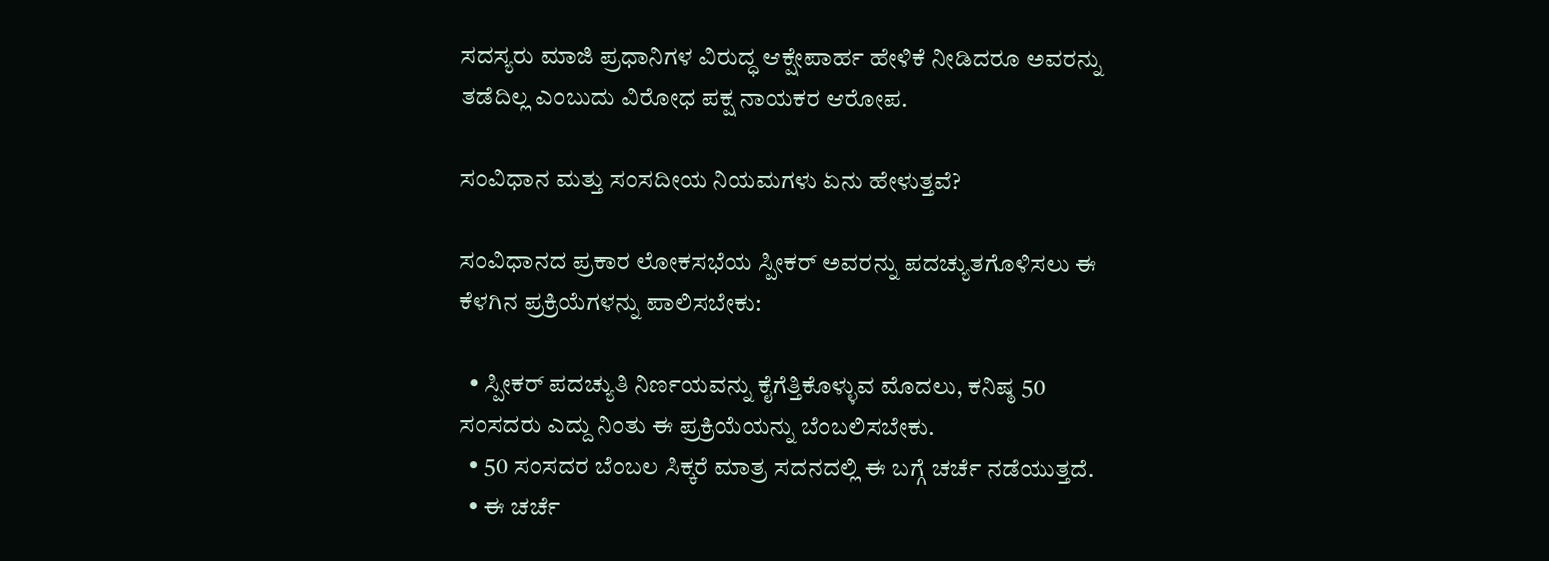ಸದಸ್ಯರು ಮಾಜಿ ಪ್ರಧಾನಿಗಳ ವಿರುದ್ಧ ಆಕ್ಷೇಪಾರ್ಹ ಹೇಳಿಕೆ ನೀಡಿದರೂ ಅವರನ್ನು ತಡೆದಿಲ್ಲ ಎಂಬುದು ವಿರೋಧ ಪಕ್ಷ ನಾಯಕರ ಆರೋಪ.

ಸಂವಿಧಾನ ಮತ್ತು ಸಂಸದೀಯ ನಿಯಮಗಳು ಏನು ಹೇಳುತ್ತವೆ?

ಸಂವಿಧಾನದ ಪ್ರಕಾರ ಲೋಕಸಭೆಯ ಸ್ಪೀಕರ್ ಅವರನ್ನು ಪದಚ್ಯುತಗೊಳಿಸಲು ಈ ಕೆಳಗಿನ ಪ್ರಕ್ರಿಯೆಗಳನ್ನು ಪಾಲಿಸಬೇಕು:

  • ಸ್ಪೀಕರ್ ಪದಚ್ಯುತಿ ನಿರ್ಣಯವನ್ನು ಕೈಗೆತ್ತಿಕೊಳ್ಳುವ ಮೊದಲು, ಕನಿಷ್ಠ 50 ಸಂಸದರು ಎದ್ದು ನಿಂತು ಈ ಪ್ರಕ್ರಿಯೆಯನ್ನು ಬೆಂಬಲಿಸಬೇಕು.
  • 50 ಸಂಸದರ ಬೆಂಬಲ ಸಿಕ್ಕರೆ ಮಾತ್ರ ಸದನದಲ್ಲಿ ಈ ಬಗ್ಗೆ ಚರ್ಚೆ ನಡೆಯುತ್ತದೆ.
  • ಈ ಚರ್ಚೆ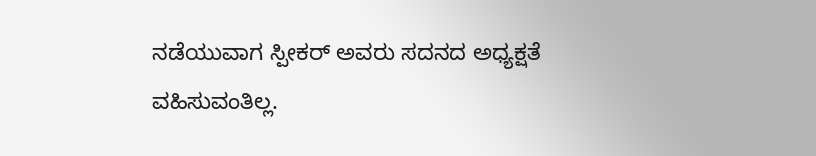ನಡೆಯುವಾಗ ಸ್ಪೀಕರ್ ಅವರು ಸದನದ ಅಧ್ಯಕ್ಷತೆ ವಹಿಸುವಂತಿಲ್ಲ.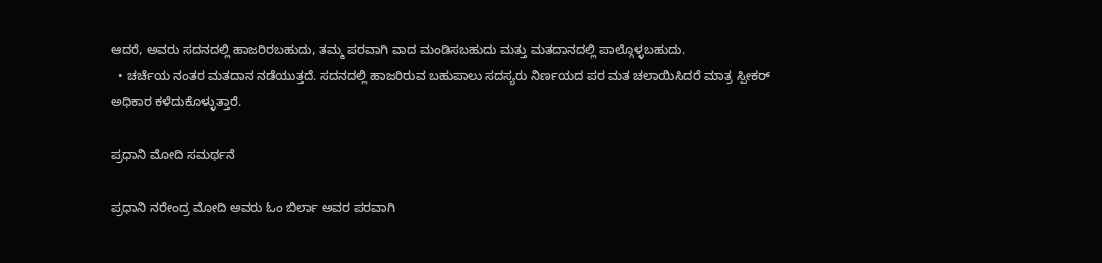ಆದರೆ, ಅವರು ಸದನದಲ್ಲಿ ಹಾಜರಿರಬಹುದು, ತಮ್ಮ ಪರವಾಗಿ ವಾದ ಮಂಡಿಸಬಹುದು ಮತ್ತು ಮತದಾನದಲ್ಲಿ ಪಾಲ್ಗೊಳ್ಳಬಹುದು.
  • ಚರ್ಚೆಯ ನಂತರ ಮತದಾನ ನಡೆಯುತ್ತದೆ. ಸದನದಲ್ಲಿ ಹಾಜರಿರುವ ಬಹುಪಾಲು ಸದಸ್ಯರು ನಿರ್ಣಯದ ಪರ ಮತ ಚಲಾಯಿಸಿದರೆ ಮಾತ್ರ ಸ್ಪೀಕರ್ ಅಧಿಕಾರ ಕಳೆದುಕೊಳ್ಳುತ್ತಾರೆ.

ಪ್ರಧಾನಿ ಮೋದಿ ಸಮರ್ಥನೆ

ಪ್ರಧಾನಿ ನರೇಂದ್ರ ಮೋದಿ ಅವರು ಓಂ ಬಿರ್ಲಾ ಅವರ ಪರವಾಗಿ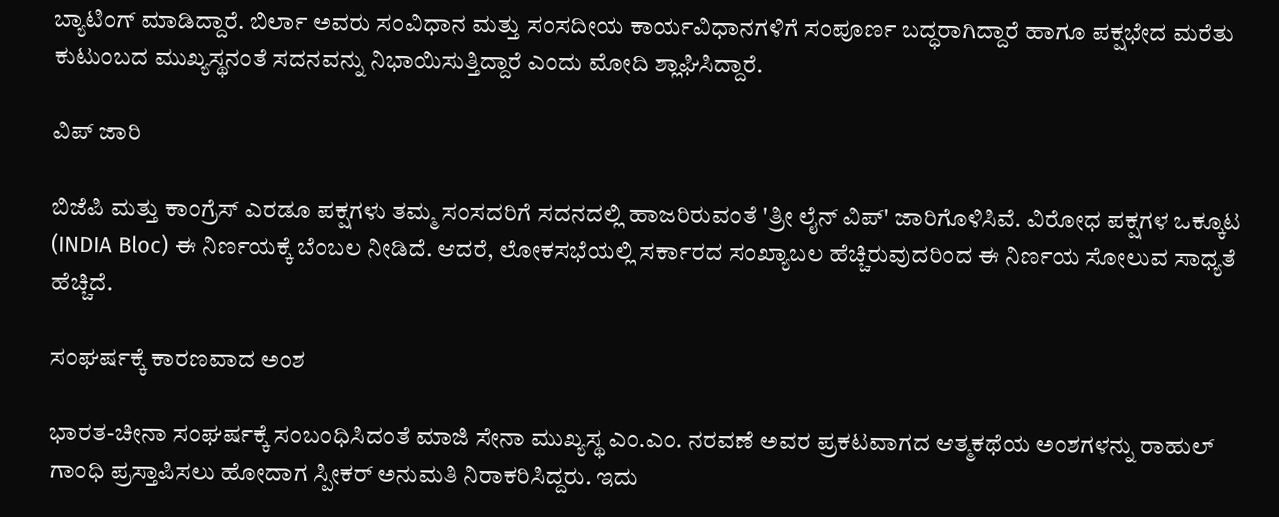ಬ್ಯಾಟಿಂಗ್ ಮಾಡಿದ್ದಾರೆ. ಬಿರ್ಲಾ ಅವರು ಸಂವಿಧಾನ ಮತ್ತು ಸಂಸದೀಯ ಕಾರ್ಯವಿಧಾನಗಳಿಗೆ ಸಂಪೂರ್ಣ ಬದ್ಧರಾಗಿದ್ದಾರೆ ಹಾಗೂ ಪಕ್ಷಭೇದ ಮರೆತು ಕುಟುಂಬದ ಮುಖ್ಯಸ್ಥನಂತೆ ಸದನವನ್ನು ನಿಭಾಯಿಸುತ್ತಿದ್ದಾರೆ ಎಂದು ಮೋದಿ ಶ್ಲಾಘಿಸಿದ್ದಾರೆ.

ವಿಪ್‌ ಜಾರಿ

ಬಿಜೆಪಿ ಮತ್ತು ಕಾಂಗ್ರೆಸ್ ಎರಡೂ ಪಕ್ಷಗಳು ತಮ್ಮ ಸಂಸದರಿಗೆ ಸದನದಲ್ಲಿ ಹಾಜರಿರುವಂತೆ 'ತ್ರೀ ಲೈನ್ ವಿಪ್' ಜಾರಿಗೊಳಿಸಿವೆ. ವಿರೋಧ ಪಕ್ಷಗಳ ಒಕ್ಕೂಟ (INDIA Bloc) ಈ ನಿರ್ಣಯಕ್ಕೆ ಬೆಂಬಲ ನೀಡಿದೆ. ಆದರೆ, ಲೋಕಸಭೆಯಲ್ಲಿ ಸರ್ಕಾರದ ಸಂಖ್ಯಾಬಲ ಹೆಚ್ಚಿರುವುದರಿಂದ ಈ ನಿರ್ಣಯ ಸೋಲುವ ಸಾಧ್ಯತೆ ಹೆಚ್ಚಿದೆ.

ಸಂಘರ್ಷಕ್ಕೆ ಕಾರಣವಾದ ಅಂಶ

ಭಾರತ-ಚೀನಾ ಸಂಘರ್ಷಕ್ಕೆ ಸಂಬಂಧಿಸಿದಂತೆ ಮಾಜಿ ಸೇನಾ ಮುಖ್ಯಸ್ಥ ಎಂ.ಎಂ. ನರವಣೆ ಅವರ ಪ್ರಕಟವಾಗದ ಆತ್ಮಕಥೆಯ ಅಂಶಗಳನ್ನು ರಾಹುಲ್ ಗಾಂಧಿ ಪ್ರಸ್ತಾಪಿಸಲು ಹೋದಾಗ ಸ್ಪೀಕರ್ ಅನುಮತಿ ನಿರಾಕರಿಸಿದ್ದರು. ಇದು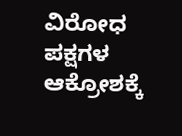ವಿರೋಧ ಪಕ್ಷಗಳ ಆಕ್ರೋಶಕ್ಕೆ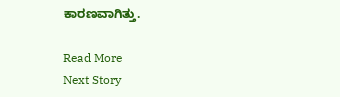ಕಾರಣವಾಗಿತ್ತು.

Read More
Next Story